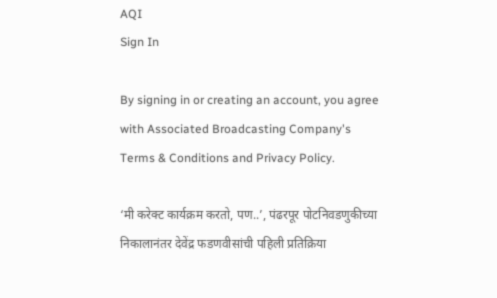AQI
Sign In

By signing in or creating an account, you agree with Associated Broadcasting Company's Terms & Conditions and Privacy Policy.

‘मी करेक्ट कार्यक्रम करतो, पण..’, पंढरपूर पोटनिवडणुकीच्या निकालानंतर देवेंद्र फडणवीसांची पहिली प्रतिक्रिया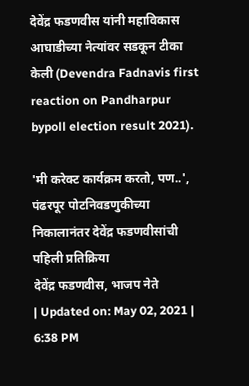देवेंद्र फडणवीस यांनी महाविकास आघाडीच्या नेत्यांवर सडकून टीका केली (Devendra Fadnavis first reaction on Pandharpur bypoll election result 2021).

'मी करेक्ट कार्यक्रम करतो, पण..', पंढरपूर पोटनिवडणुकीच्या निकालानंतर देवेंद्र फडणवीसांची पहिली प्रतिक्रिया
देवेंद्र फडणवीस, भाजप नेते
| Updated on: May 02, 2021 | 6:38 PM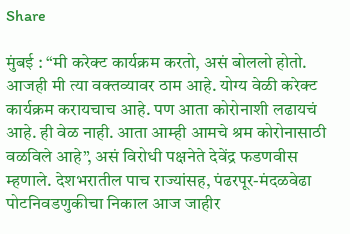Share

मुंबई : “मी करेक्ट कार्यक्रम करतो, असं बोललो होतो. आजही मी त्या वक्तव्यावर ठाम आहे. योग्य वेळी करेक्ट कार्यक्रम करायचाच आहे. पण आता कोरोनाशी लढायचं आहे. ही वेळ नाही. आता आम्ही आमचे श्रम कोरोनासाठी वळविले आहे”, असं विरोधी पक्षनेते देवेंद्र फडणवीस म्हणाले. देशभरातील पाच राज्यांसह, पंढरपूर-मंदळवेढा पोटनिवडणुकीचा निकाल आज जाहीर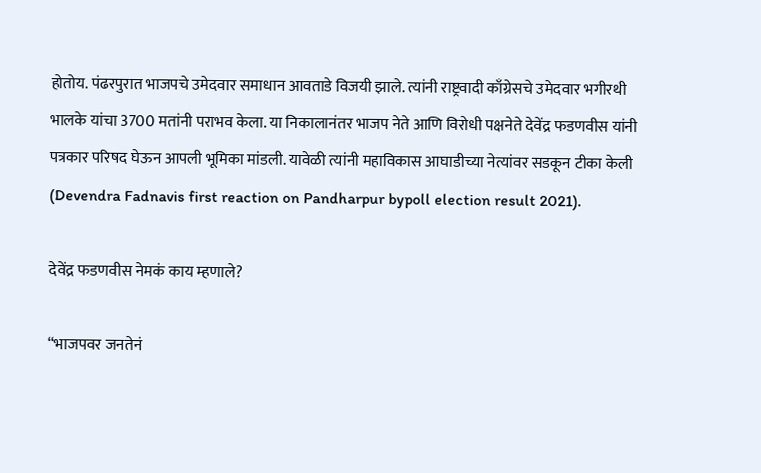होतोय. पंढरपुरात भाजपचे उमेदवार समाधान आवताडे विजयी झाले. त्यांनी राष्ट्रवादी काँग्रेसचे उमेदवार भगीरथी भालके यांचा 3700 मतांनी पराभव केला. या निकालानंतर भाजप नेते आणि विरोधी पक्षनेते देवेंद्र फडणवीस यांनी पत्रकार परिषद घेऊन आपली भूमिका मांडली. यावेळी त्यांनी महाविकास आघाडीच्या नेत्यांवर सडकून टीका केली (Devendra Fadnavis first reaction on Pandharpur bypoll election result 2021).

देवेंद्र फडणवीस नेमकं काय म्हणाले?

“भाजपवर जनतेनं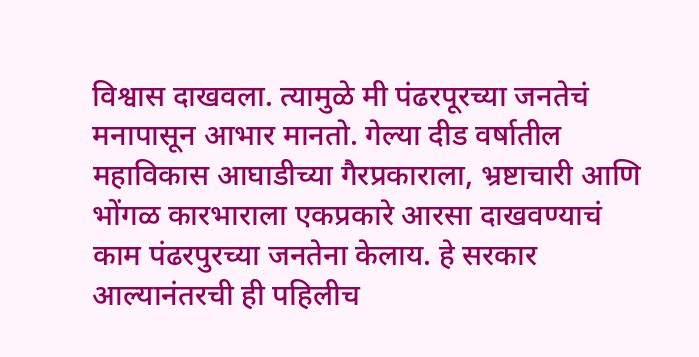विश्वास दाखवला. त्यामुळे मी पंढरपूरच्या जनतेचं मनापासून आभार मानतो. गेल्या दीड वर्षातील महाविकास आघाडीच्या गैरप्रकाराला, भ्रष्टाचारी आणि भोंगळ कारभाराला एकप्रकारे आरसा दाखवण्याचं काम पंढरपुरच्या जनतेना केलाय. हे सरकार आल्यानंतरची ही पहिलीच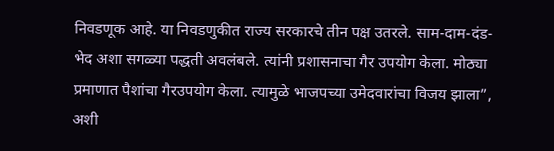निवडणूक आहे. या निवडणुकीत राज्य सरकारचे तीन पक्ष उतरले. साम-दाम-दंड-भेद अशा सगळ्या पद्धती अवलंबले. त्यांनी प्रशासनाचा गैर उपयोग केला. मोठ्या प्रमाणात पैशांचा गैरउपयोग केला. त्यामुळे भाजपच्या उमेदवारांचा विजय झाला”, अशी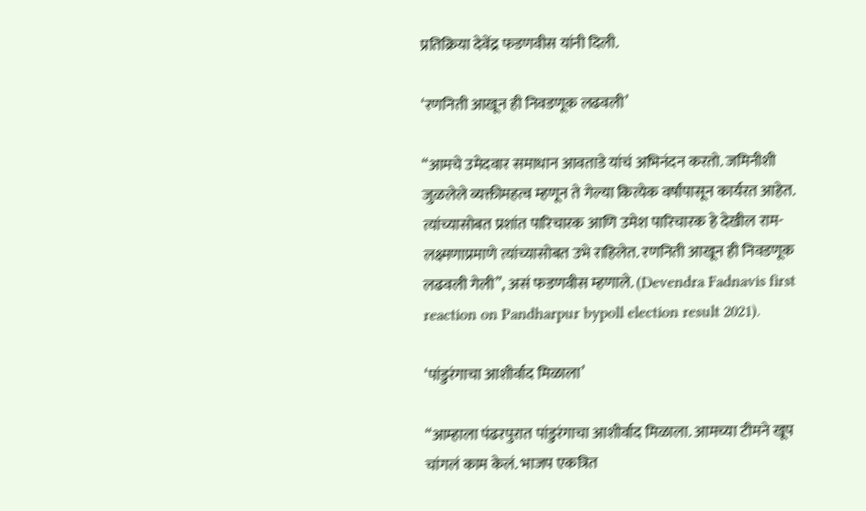प्रतिक्रिया देवेंद्र फडणवीस यांनी दिली.

‘रणनिती आखून ही निवडणूक लढवली’

“आमचे उमेदवार समाधान आवताडे यांचं अभिनंदन करतो. जमिनीशी जुळलेले व्यक्तीमहत्व म्हणून ते गेल्या कित्येक वर्षांपासून कार्यरत आहेत. त्यांच्यासोबत प्रशांत पारिचारक आणि उमेश पारिचारक हे देखील राम-लक्ष्मणाप्रमाणे त्यांच्यासोबत उभे राहिलेत. रणनिती आखून ही निवडणूक लढवली गेली”, असं फडणवीस म्हणाले. (Devendra Fadnavis first reaction on Pandharpur bypoll election result 2021).

‘पांडुरंगाचा आशीर्वाद मिळाला’

“आम्हाला पंढरपुरात पांडुरंगाचा आशीर्वाद मिळाला. आमच्या टीमने खूप चांगलं काम केलं. भाजप एकत्रित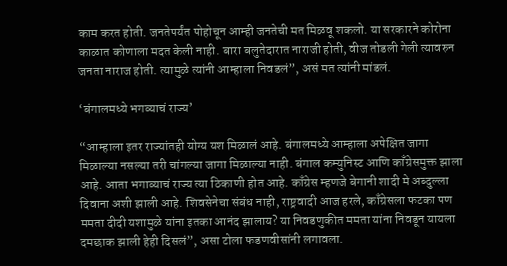काम करत होती. जनतेपर्यंत पोहोचून आम्ही जनतेची मत मिळवू शकलो. या सरकारने कोरोना काळात कोणाला मदत केली नाही. बारा बलुतेदारात नाराजी होती, वीज तोडली गेली त्यावरुन जनता नाराज होती. त्यामुळे त्यांनी आम्हाला निवडलं”, असं मत त्यांनी मांडलं.

‘बंगालमध्ये भगव्याचं राज्य’

“आम्हाला इतर राज्यांतही योग्य यश मिळालं आहे. बंगालमध्ये आम्हाला अपेक्षित जागा मिळाल्या नसल्या तरी चांगल्या जागा मिळाल्या नाही. बंगाल कम्युनिस्ट आणि काँग्रेसमुक्त झाला आहे. आता भगाव्याचं राज्य त्या ठिकाणी होत आहे. काँग्रेस म्हणजे बेगानी शादी मे अब्दुल्ला दिवाना अशी झाली आहे. शिवसेनेचा संबंध नाही, राष्ट्रवादी आज हरले, काँग्रेसला फटका पण ममता दीदी यशामुळे यांना इतका आनंद झालाय? या निवडणुकीत ममता यांना निवडून यायला दमछाक झाली हेही दिसलं”, असा टोला फडणवीसांनी लगावला.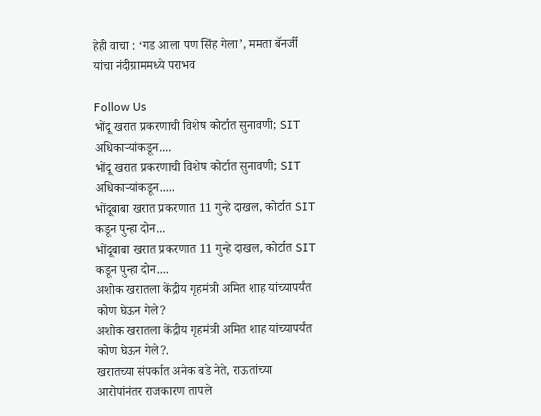हेही वाचा : ‘गड आला पण सिंह गेला’, ममता बॅनर्जी यांचा नंदीग्राममध्ये पराभव

Follow Us
भोंदू खरात प्रकरणाची विशेष कोर्टात सुनावणी; SIT अधिकाऱ्यांकडून....
भोंदू खरात प्रकरणाची विशेष कोर्टात सुनावणी; SIT अधिकाऱ्यांकडून.....
भोंदूबाबा खरात प्रकरणात 11 गुन्हे दाखल, कोर्टात SIT कडून पुन्हा दोन...
भोंदूबाबा खरात प्रकरणात 11 गुन्हे दाखल, कोर्टात SIT कडून पुन्हा दोन....
अशोक खरातला केंद्रीय गृहमंत्री अमित शाह यांच्यापर्यंत कोण घेऊन गेले?
अशोक खरातला केंद्रीय गृहमंत्री अमित शाह यांच्यापर्यंत कोण घेऊन गेले?.
खरातच्या संपर्कात अनेक बडे नेते, राऊतांच्या आरोपांनंतर राजकारण तापले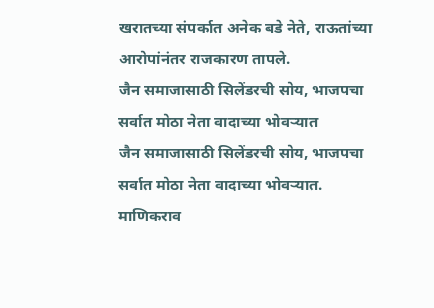खरातच्या संपर्कात अनेक बडे नेते, राऊतांच्या आरोपांनंतर राजकारण तापले.
जैन समाजासाठी सिलेंडरची सोय, भाजपचा सर्वात मोठा नेता वादाच्या भोवऱ्यात
जैन समाजासाठी सिलेंडरची सोय, भाजपचा सर्वात मोठा नेता वादाच्या भोवऱ्यात.
माणिकराव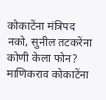कोकाटेंना मंत्रिपद नको, सुनील तटकरेंना कोणी केला फोन?
माणिकराव कोकाटेंना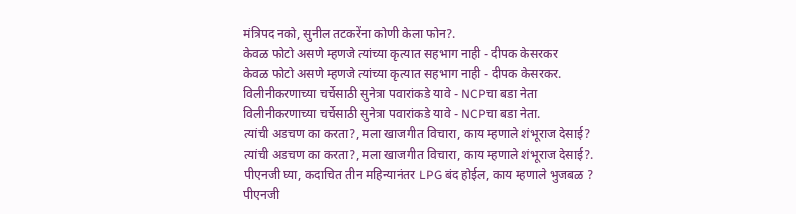मंत्रिपद नको, सुनील तटकरेंना कोणी केला फोन?.
केवळ फोटो असणे म्हणजे त्यांच्या कृत्यात सहभाग नाही - दीपक केसरकर
केवळ फोटो असणे म्हणजे त्यांच्या कृत्यात सहभाग नाही - दीपक केसरकर.
विलीनीकरणाच्या चर्चेसाठी सुनेत्रा पवारांकडे यावे - NCPचा बडा नेता
विलीनीकरणाच्या चर्चेसाठी सुनेत्रा पवारांकडे यावे - NCPचा बडा नेता.
त्यांची अडचण का करता?, मला खाजगीत विचारा, काय म्हणाले शंभूराज देसाई?
त्यांची अडचण का करता?, मला खाजगीत विचारा, काय म्हणाले शंभूराज देसाई?.
पीएनजी घ्या, कदाचित तीन महिन्यानंतर LPG बंद होईल, काय म्हणाले भुजबळ ?
पीएनजी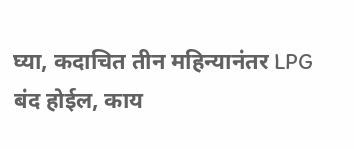घ्या, कदाचित तीन महिन्यानंतर LPG बंद होईल, काय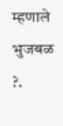म्हणाले भुजबळ ?.